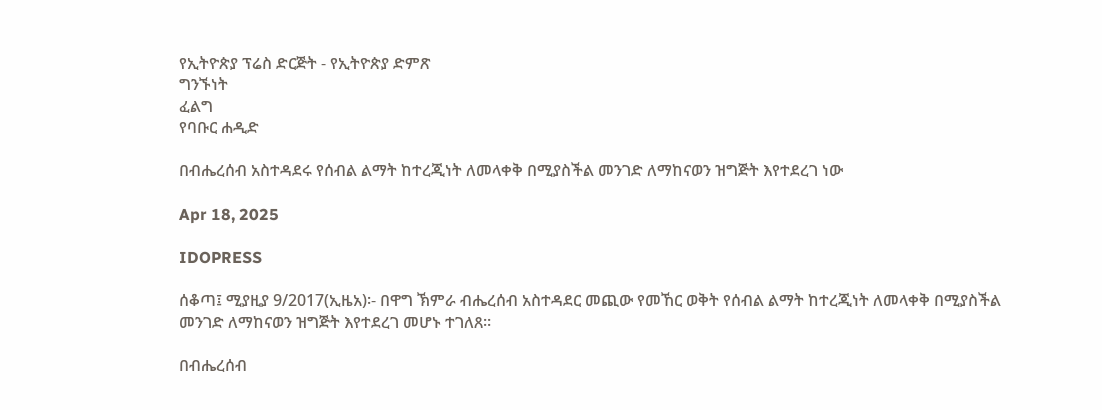የኢትዮጵያ ፕሬስ ድርጅት - የኢትዮጵያ ድምጽ
ግንኙነት
ፈልግ
የባቡር ሐዲድ

በብሔረሰብ አስተዳደሩ የሰብል ልማት ከተረጂነት ለመላቀቅ በሚያስችል መንገድ ለማከናወን ዝግጅት እየተደረገ ነው

Apr 18, 2025

IDOPRESS

ሰቆጣ፤ ሚያዚያ 9/2017(ኢዜአ)፡- በዋግ ኽምራ ብሔረሰብ አስተዳደር መጪው የመኸር ወቅት የሰብል ልማት ከተረጂነት ለመላቀቅ በሚያስችል መንገድ ለማከናወን ዝግጅት እየተደረገ መሆኑ ተገለጸ።

በብሔረሰብ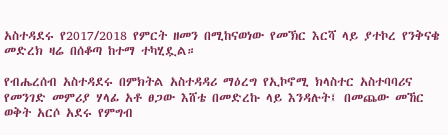አስተዳደሩ የ2017/2018 የምርት ዘመን በሚከናወነው የመኽር እርሻ ላይ ያተኮረ የንቅናቄ መድረክ ዛሬ በሰቆጣ ከተማ ተካሂዷል።

የብሔረሰብ አስተዳደሩ በምክትል አስተዳዳሪ ማዕረግ የኢኮኖሚ ክላስተር አስተባባሪና የመንገድ መምሪያ ሃላፊ አቶ ፀጋው እሸቴ በመድረኩ ላይ እንዳሉት፤ በመጨው መኸር ወቅት አርሶ አደሩ የምግብ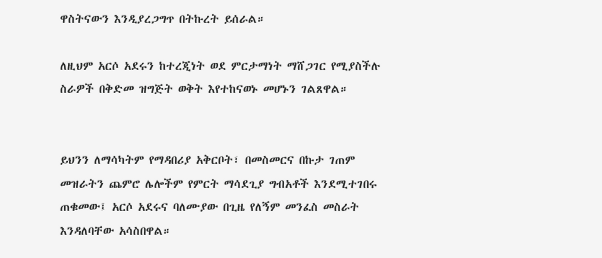ዋስትናውን እንዲያረጋግጥ በትኩረት ይሰራል።

ለዚህም አርሶ አደሩን ከተረጂነት ወደ ምርታማነት ማሸጋገር የሚያስችሉ ስራዎች በቅድመ ዝግጅት ወቅት እየተከናወኑ መሆኑን ገልጸዋል።


ይህንን ለማሳካትም የማዳበሪያ አቅርቦት፣ በመስመርና በኩታ ገጠም መዝራትን ጨምሮ ሌሎችም የምርት ማሳደጊያ ግብአቶች እንደሚተገበሩ ጠቁመው፤ አርሶ አደሩና ባለሙያው በጊዜ የለኝም መንፈስ መስራት እንዳለባቸው አሳስበዋል።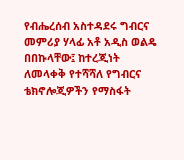የብሔረሰብ አስተዳደሩ ግብርና መምሪያ ሃላፊ አቶ አዲስ ወልዴ በበኩላቸው፤ ከተረጂነት ለመላቀቅ የተሻሻለ የግብርና ቴክኖሎጂዎችን የማስፋት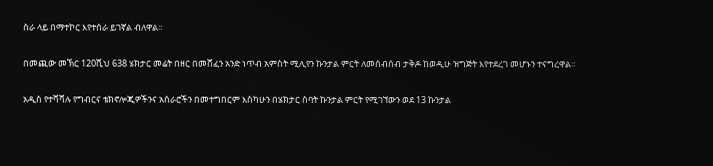ስራ ላይ በማተኮር እየተሰራ ይገኛል ብለዋል።

በመጪው መኽር 120ሺህ 638 ሄክታር መሬት በዘር በመሸፈን አንድ ነጥብ አምስት ሚሊየን ኩንታል ምርት ለመሰብሰብ ታቅዶ ከወዲሁ ዝግጅት እየተደረገ መሆኑን ተናግረዋል።

አዲስ የተሻሻሉ የግብርና ቴክኖሎጂዎችንና አሰራሮችን በመተግበርም እስካሁን በሄክታር ሰባት ኩንታል ምርት የሚገኘውን ወደ 13 ኩንታል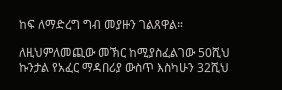ከፍ ለማድረግ ግብ መያዙን ገልጸዋል።

ለዚህምለመጪው መኽር ከሚያስፈልገው 50ሺህ ኩንታል የአፈር ማዳበሪያ ውስጥ እስካሁን 32ሺህ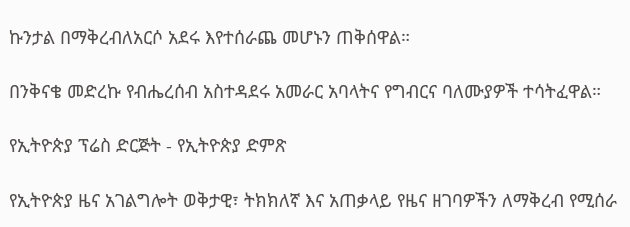ኩንታል በማቅረብለአርሶ አደሩ እየተሰራጨ መሆኑን ጠቅሰዋል።

በንቅናቄ መድረኩ የብሔረሰብ አስተዳደሩ አመራር አባላትና የግብርና ባለሙያዎች ተሳትፈዋል።

የኢትዮጵያ ፕሬስ ድርጅት - የኢትዮጵያ ድምጽ

የኢትዮጵያ ዜና አገልግሎት ወቅታዊ፣ ትክክለኛ እና አጠቃላይ የዜና ዘገባዎችን ለማቅረብ የሚሰራ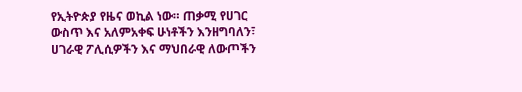የኢትዮጵያ የዜና ወኪል ነው። ጠቃሚ የሀገር ውስጥ እና አለምአቀፍ ሁነቶችን እንዘግባለን፣ ሀገራዊ ፖሊሲዎችን እና ማህበራዊ ለውጦችን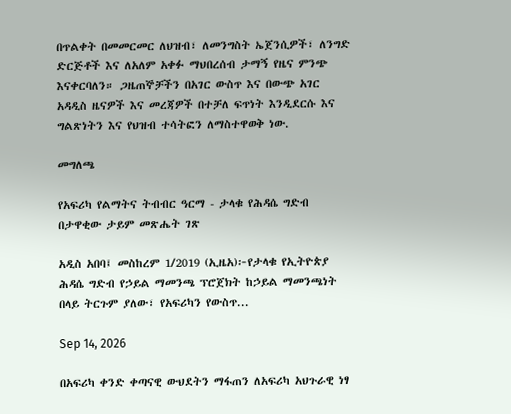በጥልቀት በመመርመር ለህዝብ፣ ለመንግስት ኤጀንሲዎች፣ ለንግድ ድርጅቶች እና ለአለም አቀፉ ማህበረሰብ ታማኝ የዜና ምንጭ እናቀርባለን። ጋዜጠኞቻችን በአገር ውስጥ እና በውጭ አገር አዳዲስ ዜናዎች እና መረጃዎች በተቻለ ፍጥነት እንዲደርሱ እና ግልጽነትን እና የህዝብ ተሳትፎን ለማስተዋወቅ ነው.

መግለጫ

የአፍሪካ የልማትና ትብብር ዓርማ - ታላቁ የሕዳሴ ግድብ በታዋቂው ታይም መጽሔት ገጽ

አዲስ አበባ፤ መስከረም 1/2019 (ኢዜአ)፦የታላቁ የኢትዮጵያ ሕዳሴ ግድብ የኃይል ማመንጫ ፕሮጀክት ከኃይል ማመንጫነት በላይ ትርጉም ያለው፣ የአፍሪካን የውስጥ...

Sep 14, 2026

በአፍሪካ ቀንድ ቀጣናዊ ውህደትን ማፋጠን ለአፍሪካ አህጉራዊ ነፃ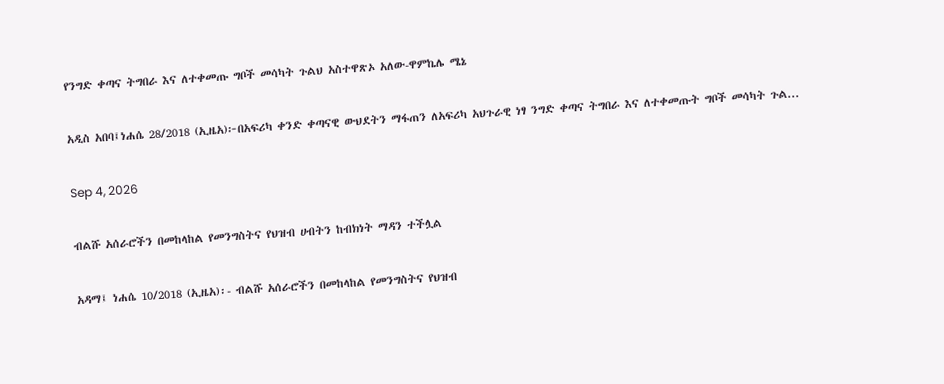የንግድ ቀጣና ትግበራ እና ለተቀመጡ ግቦች መሳካት ጉልህ አስተዋጽኦ አለው-ዋምኬሌ ሜኔ

አዲስ አበባ፤ነሐሴ 28/2018 (ኢዜአ)፦በአፍሪካ ቀንድ ቀጣናዊ ውህደትን ማፋጠን ለአፍሪካ አህጉራዊ ነፃ ንግድ ቀጣና ትግበራ እና ለተቀመጡት ግቦች መሳካት ጉል...

Sep 4, 2026

ብልሹ አሰራሮችን በመከላከል የመንግስትና የህዝብ ሀብትን ከብክነት ማዳን ተችሏል

አዳማ፤ ነሐሴ 10/2018 (ኢዜአ)፡- ብልሹ አሰራሮችን በመከላከል የመንግስትና የህዝብ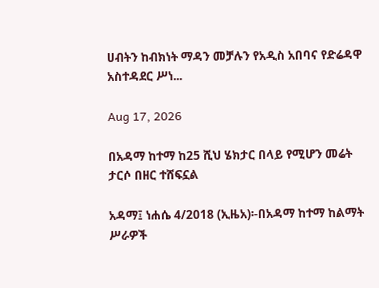ሀብትን ከብክነት ማዳን መቻሉን የአዲስ አበባና የድሬዳዋ አስተዳደር ሥነ...

Aug 17, 2026

በአዳማ ከተማ ከ25 ሺህ ሄክታር በላይ የሚሆን መሬት ታርሶ በዘር ተሸፍኗል

አዳማ፤ ነሐሴ 4/2018 (ኢዜአ)፡-በአዳማ ከተማ ከልማት ሥራዎች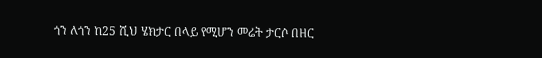ጎን ለጎን ከ25 ሺህ ሄክታር በላይ የሚሆን መሬት ታርሶ በዘር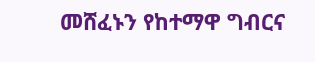መሸፈኑን የከተማዋ ግብርና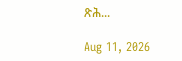ጽሕ...

Aug 11, 2026